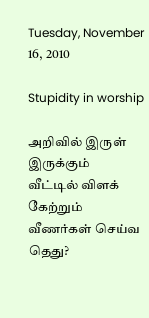Tuesday, November 16, 2010

Stupidity in worship

அறிவில் இருள் இருக்கும்
வீட்டில் விளக் கேற்றும்
வீணர்கள் செய்வ தெது?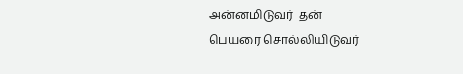அன்னமிடுவர்  தன்
பெயரை சொல்லியிடுவர்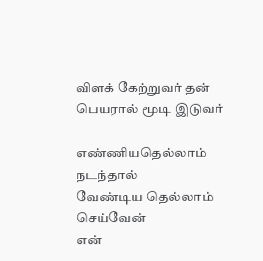விளக் கேற்றுவர் தன்
பெயரால் மூடி இடுவர்

எண்ணியதெல்லாம் நடந்தால்
வேண்டிய தெல்லாம் செய்வேன்
என்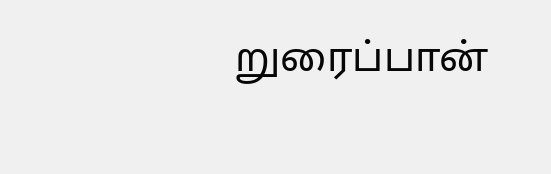றுரைப்பான்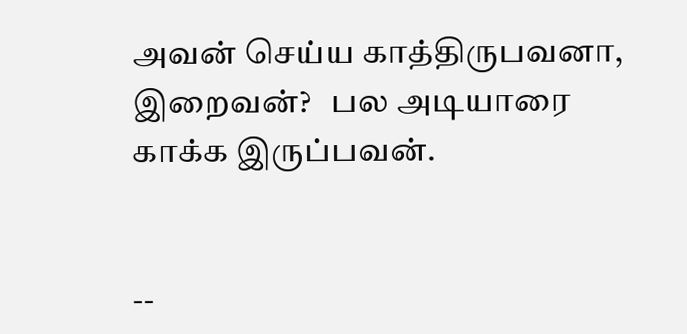அவன் செய்ய காத்திருபவனா,
இறைவன்?   பல அடியாரை
காக்க இருப்பவன்.


--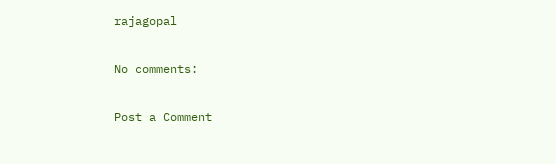rajagopal

No comments:

Post a Comment